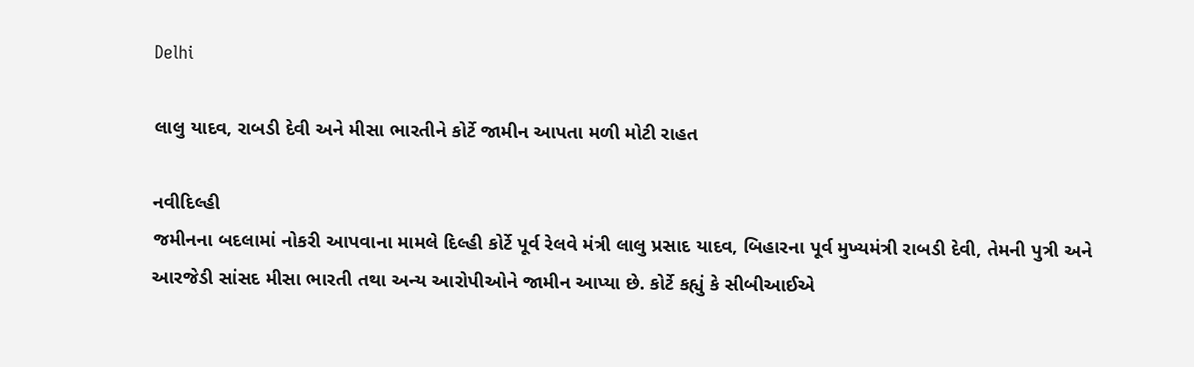Delhi

લાલુ યાદવ, રાબડી દેવી અને મીસા ભારતીને કોર્ટે જામીન આપતા મળી મોટી રાહત

નવીદિલ્હી
જમીનના બદલામાં નોકરી આપવાના મામલે દિલ્હી કોર્ટે પૂર્વ રેલવે મંત્રી લાલુ પ્રસાદ યાદવ, બિહારના પૂર્વ મુખ્યમંત્રી રાબડી દેવી, તેમની પુત્રી અને આરજેડી સાંસદ મીસા ભારતી તથા અન્ય આરોપીઓને જામીન આપ્યા છે. કોર્ટે કહ્યું કે સીબીઆઈએ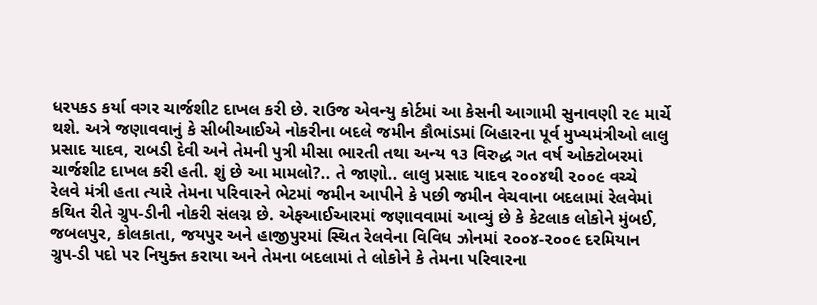ધરપકડ કર્યા વગર ચાર્જશીટ દાખલ કરી છે. રાઉજ એવન્યુ કોર્ટમાં આ કેસની આગામી સુનાવણી ૨૯ માર્ચે થશે. અત્રે જણાવવાનું કે સીબીઆઈએ નોકરીના બદલે જમીન કૌભાંડમાં બિહારના પૂર્વ મુખ્યમંત્રીઓ લાલુ પ્રસાદ યાદવ, રાબડી દેવી અને તેમની પુત્રી મીસા ભારતી તથા અન્ય ૧૩ વિરુદ્ધ ગત વર્ષ ઓક્ટોબરમાં ચાર્જશીટ દાખલ કરી હતી. શું છે આ મામલો?.. તે જાણો.. લાલુ પ્રસાદ યાદવ ૨૦૦૪થી ૨૦૦૯ વચ્ચે રેલવે મંત્રી હતા ત્યારે તેમના પરિવારને ભેટમાં જમીન આપીને કે પછી જમીન વેચવાના બદલામાં રેલવેમાં કથિત રીતે ગ્રુપ-ડીની નોકરી સંલગ્ન છે. એફઆઈઆરમાં જણાવવામાં આવ્યું છે કે કેટલાક લોકોને મુંબઈ, જબલપુર, કોલકાતા, જયપુર અને હાજીપુરમાં સ્થિત રેલવેના વિવિધ ઝોનમાં ૨૦૦૪-૨૦૦૯ દરમિયાન ગ્રુપ-ડી પદો પર નિયુક્ત કરાયા અને તેમના બદલામાં તે લોકોને કે તેમના પરિવારના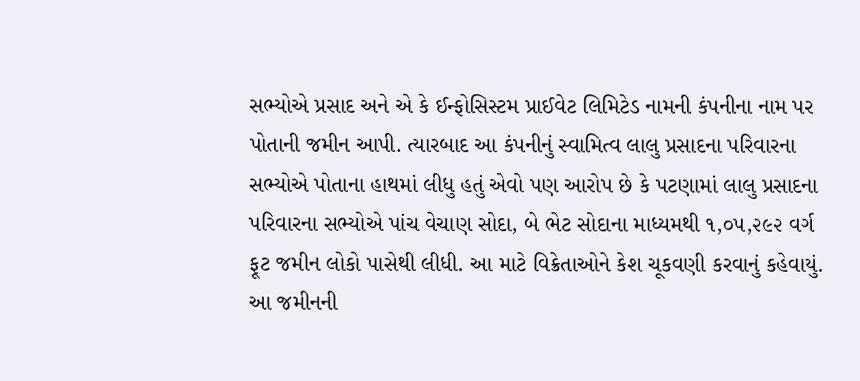સભ્યોએ પ્રસાદ અને એ કે ઈન્ફોસિસ્ટમ પ્રાઈવેટ લિમિટેડ નામની કંપનીના નામ પર પોતાની જમીન આપી. ત્યારબાદ આ કંપનીનું સ્વામિત્વ લાલુ પ્રસાદના પરિવારના સભ્યોએ પોતાના હાથમાં લીધુ હતું એવો પણ આરોપ છે કે પટણામાં લાલુ પ્રસાદના પરિવારના સભ્યોએ પાંચ વેચાણ સોદા, બે ભેટ સોદાના માધ્યમથી ૧,૦૫,૨૯૨ વર્ગ ફૂટ જમીન લોકો પાસેથી લીધી. આ માટે વિક્રેતાઓને કેશ ચૂકવણી કરવાનું કહેવાયું. આ જમીનની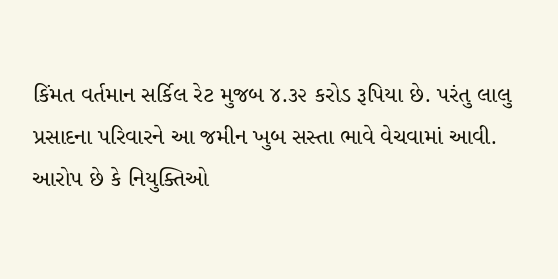કિંમત વર્તમાન સર્કિલ રેટ મુજબ ૪.૩૨ કરોડ રૂપિયા છે. પરંતુ લાલુ પ્રસાદના પરિવારને આ જમીન ખુબ સસ્તા ભાવે વેચવામાં આવી. આરોપ છે કે નિયુક્તિઓ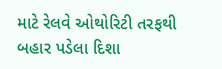માટે રેલવે ઓથોરિટી તરફથી બહાર પડેલા દિશા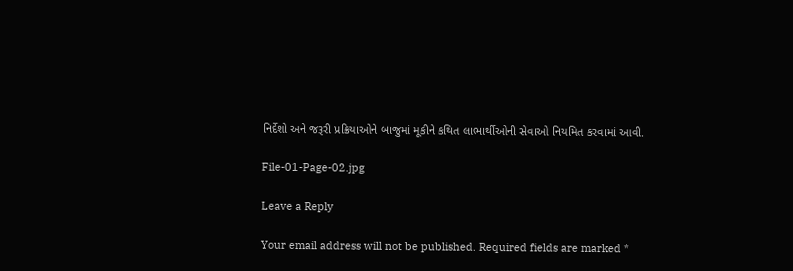નિર્દેશો અને જરૂરી પ્રક્રિયાઓને બાજુમાં મૂકીને કથિત લાભાર્થીઓની સેવાઓ નિયમિત કરવામાં આવી.

File-01-Page-02.jpg

Leave a Reply

Your email address will not be published. Required fields are marked *